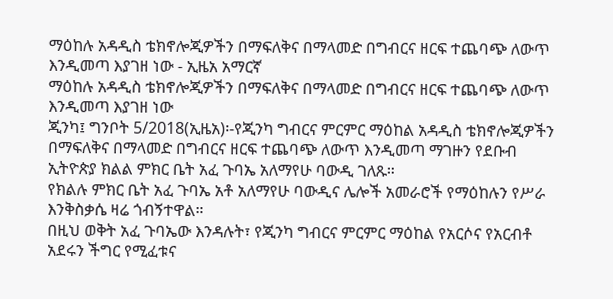ማዕከሉ አዳዲስ ቴክኖሎጂዎችን በማፍለቅና በማላመድ በግብርና ዘርፍ ተጨባጭ ለውጥ እንዲመጣ እያገዘ ነው - ኢዜአ አማርኛ
ማዕከሉ አዳዲስ ቴክኖሎጂዎችን በማፍለቅና በማላመድ በግብርና ዘርፍ ተጨባጭ ለውጥ እንዲመጣ እያገዘ ነው
ጂንካ፤ ግንቦት 5/2018(ኢዜአ)፡-የጂንካ ግብርና ምርምር ማዕከል አዳዲስ ቴክኖሎጂዎችን በማፍለቅና በማላመድ በግብርና ዘርፍ ተጨባጭ ለውጥ እንዲመጣ ማገዙን የደቡብ ኢትዮጵያ ክልል ምክር ቤት አፈ ጉባኤ አለማየሁ ባውዲ ገለጹ።
የክልሉ ምክር ቤት አፈ ጉባኤ አቶ አለማየሁ ባውዲና ሌሎች አመራሮች የማዕከሉን የሥራ እንቅስቃሴ ዛሬ ጎብኝተዋል።
በዚህ ወቅት አፈ ጉባኤው እንዳሉት፣ የጂንካ ግብርና ምርምር ማዕከል የአርሶና የአርብቶ አደሩን ችግር የሚፈቱና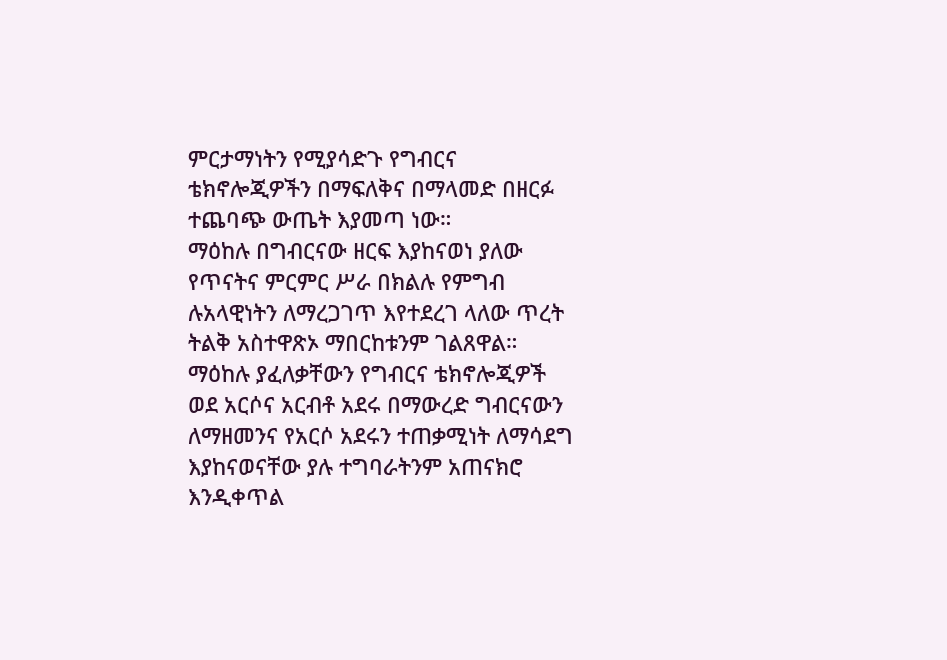ምርታማነትን የሚያሳድጉ የግብርና ቴክኖሎጂዎችን በማፍለቅና በማላመድ በዘርፉ ተጨባጭ ውጤት እያመጣ ነው።
ማዕከሉ በግብርናው ዘርፍ እያከናወነ ያለው የጥናትና ምርምር ሥራ በክልሉ የምግብ ሉአላዊነትን ለማረጋገጥ እየተደረገ ላለው ጥረት ትልቅ አስተዋጽኦ ማበርከቱንም ገልጸዋል።
ማዕከሉ ያፈለቃቸውን የግብርና ቴክኖሎጂዎች ወደ አርሶና አርብቶ አደሩ በማውረድ ግብርናውን ለማዘመንና የአርሶ አደሩን ተጠቃሚነት ለማሳደግ እያከናወናቸው ያሉ ተግባራትንም አጠናክሮ እንዲቀጥል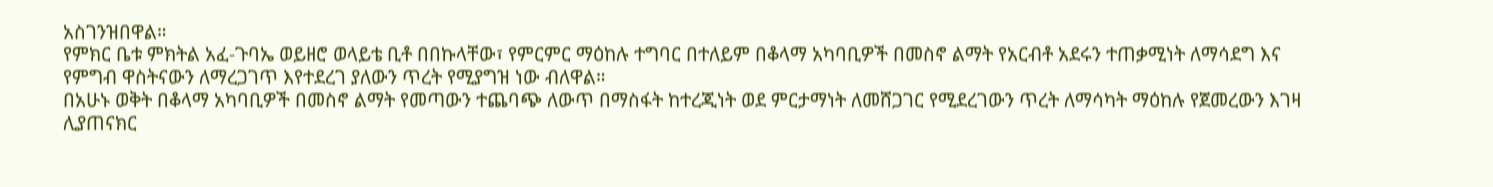አስገንዝበዋል።
የምክር ቤቱ ምክትል አፈ-ጉባኤ ወይዘሮ ወላይቴ ቢቶ በበኩላቸው፣ የምርምር ማዕከሉ ተግባር በተለይም በቆላማ አካባቢዎች በመስኖ ልማት የአርብቶ አደሩን ተጠቃሚነት ለማሳደግ እና የምግብ ዋስትናውን ለማረጋገጥ እየተደረገ ያለውን ጥረት የሚያግዝ ነው ብለዋል።
በአሁኑ ወቅት በቆላማ አካባቢዎች በመስኖ ልማት የመጣውን ተጨባጭ ለውጥ በማስፋት ከተረጂነት ወደ ምርታማነት ለመሸጋገር የሚደረገውን ጥረት ለማሳካት ማዕከሉ የጀመረውን እገዛ ሊያጠናክር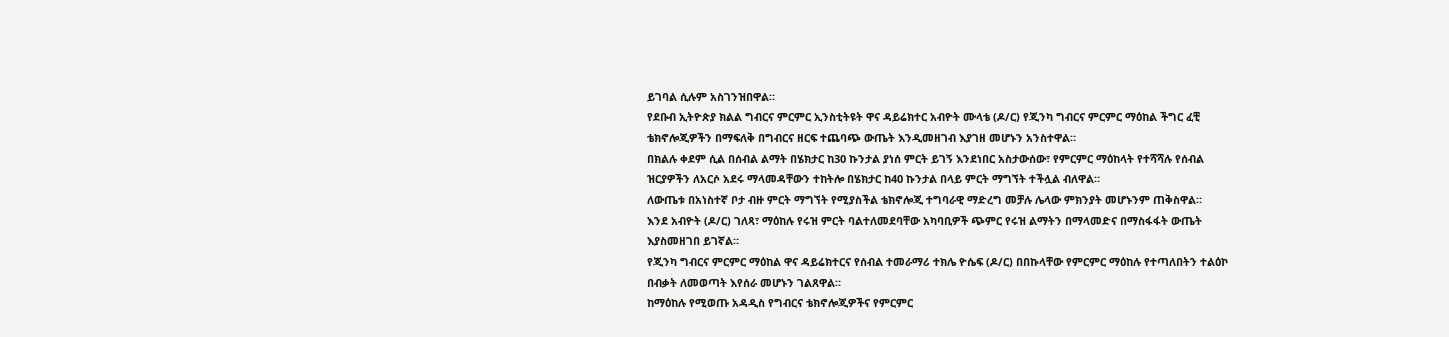ይገባል ሲሉም አስገንዝበዋል።
የደቡብ ኢትዮጵያ ክልል ግብርና ምርምር ኢንስቲትዩት ዋና ዳይሬክተር አብዮት ሙላቴ (ዶ/ር) የጂንካ ግብርና ምርምር ማዕከል ችግር ፈቺ ቴክኖሎጂዎችን በማፍለቅ በግብርና ዘርፍ ተጨባጭ ውጤት እንዲመዘገብ እያገዘ መሆኑን አንስተዋል።
በክልሉ ቀደም ሲል በሰብል ልማት በሄክታር ከ30 ኩንታል ያነሰ ምርት ይገኝ እንደነበር አስታውሰው፣ የምርምር ማዕከላት የተሻሻሉ የሰብል ዝርያዎችን ለአርሶ አደሩ ማላመዳቸውን ተከትሎ በሄክታር ከ40 ኩንታል በላይ ምርት ማግኘት ተችሏል ብለዋል።
ለውጤቱ በአነስተኛ ቦታ ብዙ ምርት ማግኘት የሚያስችል ቴክኖሎጂ ተግባራዊ ማድረግ መቻሉ ሌላው ምክንያት መሆኑንም ጠቅስዋል።
እንደ አብዮት (ዶ/ር) ገለጻ፣ ማዕከሉ የሩዝ ምርት ባልተለመደባቸው አካባቢዎች ጭምር የሩዝ ልማትን በማላመድና በማስፋፋት ውጤት እያስመዘገበ ይገኛል።
የጂንካ ግብርና ምርምር ማዕከል ዋና ዳይሬክተርና የሰብል ተመራማሪ ተክሌ ዮሴፍ (ዶ/ር) በበኩላቸው የምርምር ማዕከሉ የተጣለበትን ተልዕኮ በብቃት ለመወጣት እየሰራ መሆኑን ገልጸዋል።
ከማዕከሉ የሚወጡ አዳዲስ የግብርና ቴክኖሎጂዎችና የምርምር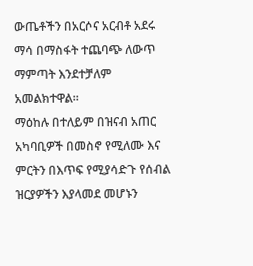ውጤቶችን በአርሶና አርብቶ አደሩ ማሳ በማስፋት ተጨባጭ ለውጥ ማምጣት እንደተቻለም አመልክተዋል።
ማዕከሉ በተለይም በዝናብ አጠር አካባቢዎች በመስኖ የሚለሙ እና ምርትን በእጥፍ የሚያሳድጉ የሰብል ዝርያዎችን እያላመደ መሆኑን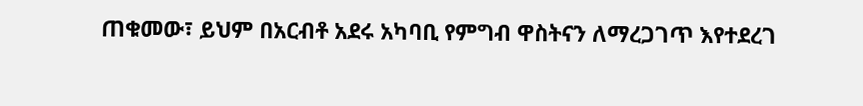ጠቁመው፣ ይህም በአርብቶ አደሩ አካባቢ የምግብ ዋስትናን ለማረጋገጥ እየተደረገ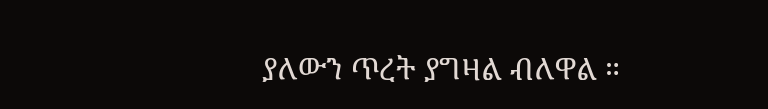ያለውን ጥረት ያግዛል ብለዋል ።